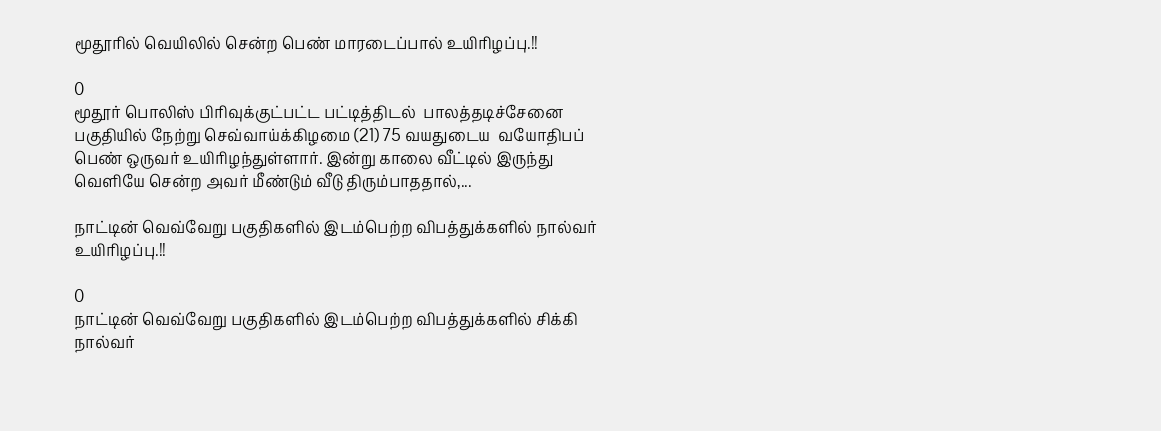மூதூரில் வெயிலில் சென்ற பெண் மாரடைப்பால் உயிரிழப்பு.!!

0
மூதூர் பொலிஸ் பிரிவுக்குட்பட்ட பட்டித்திடல்  பாலத்தடிச்சேனை பகுதியில் நேற்று செவ்வாய்க்கிழமை (21) 75 வயதுடைய  வயோதிபப் பெண் ஒருவர் உயிரிழந்துள்ளார். இன்று காலை வீட்டில் இருந்து வெளியே சென்ற அவர் மீண்டும் வீடு திரும்பாததால்,...

நாட்டின் வெவ்வேறு பகுதிகளில் இடம்பெற்ற விபத்துக்களில் நால்வர் உயிரிழப்பு.!!

0
நாட்டின் வெவ்வேறு பகுதிகளில் இடம்பெற்ற விபத்துக்களில் சிக்கி நால்வர்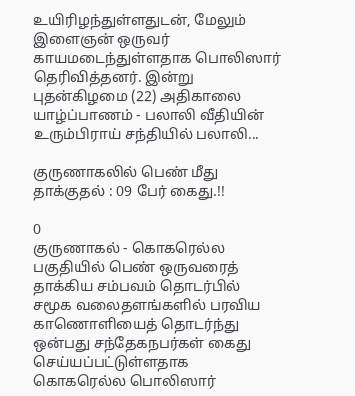உயிரிழந்துள்ளதுடன், மேலும் இளைஞன் ஒருவர் காயமடைந்துள்ளதாக பொலிஸார் தெரிவித்தனர். இன்று புதன்கிழமை (22) அதிகாலை யாழ்ப்பாணம் - பலாலி வீதியின் உரும்பிராய் சந்தியில் பலாலி...

குருணாகலில் பெண் மீது தாக்குதல் : 09 பேர் கைது.!!

0
குருணாகல் - கொகரெல்ல பகுதியில் பெண் ஒருவரைத் தாக்கிய சம்பவம் தொடர்பில்  சமூக வலைதளங்களில் பரவிய காணொளியைத் தொடர்ந்து ஒன்பது சந்தேகநபர்கள் கைது செய்யப்பட்டுள்ளதாக கொகரெல்ல பொலிஸார்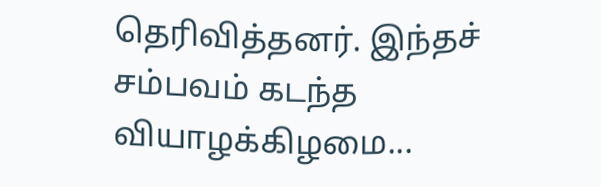தெரிவித்தனர். இந்தச் சம்பவம் கடந்த வியாழக்கிழமை...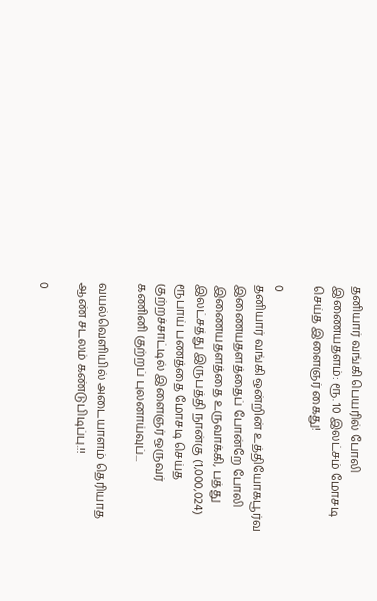தனியார் வங்கி பெயரில் போலி இணையதளம்: ரூ. 10 இலட்சம் மோசடி செய்த இளைஞர் கைது!

0
தனியார் வங்கி ஒன்றின் உத்தியோகபூர்வ இணையதளத்தைப் போன்றே போலி இணையதளத்தை உருவாக்கி, பத்து இலட்சத்து இருபத்தி நான்கு (1,000,024) ரூபாய் பணத்தை மோசடி செய்த குற்றச்சாட்டில் இளைஞர் ஒருவர் கணினி குற்றப் புலனாய்வுப்...

வயல்வெளியில் அடையாளம் தெரியாத ஆண் சடலம் கண்டுபிடிப்பு.!!

0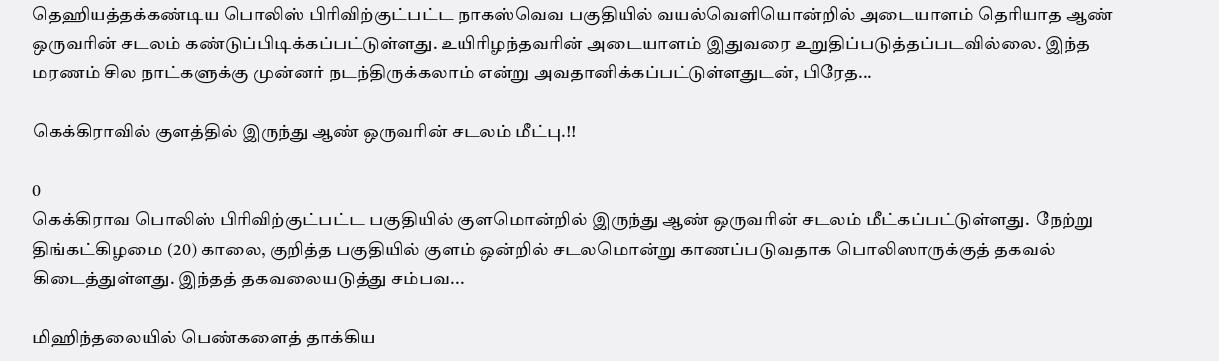தெஹியத்தக்கண்டிய பொலிஸ் பிரிவிற்குட்பட்ட நாகஸ்வெவ பகுதியில் வயல்வெளியொன்றில் அடையாளம் தெரியாத ஆண் ஒருவரின் சடலம் கண்டுப்பிடிக்கப்பட்டுள்ளது. உயிரிழந்தவரின் அடையாளம் இதுவரை உறுதிப்படுத்தப்படவில்லை. இந்த மரணம் சில நாட்களுக்கு முன்னர் நடந்திருக்கலாம் என்று அவதானிக்கப்பட்டுள்ளதுடன், பிரேத...

கெக்கிராவில் குளத்தில் இருந்து ஆண் ஒருவரின் சடலம் மீட்பு.!!

0
கெக்கிராவ பொலிஸ் பிரிவிற்குட்பட்ட பகுதியில் குளமொன்றில் இருந்து ஆண் ஒருவரின் சடலம் மீட்கப்பட்டுள்ளது.  நேற்று திங்கட்கிழமை (20) காலை, குறித்த பகுதியில் குளம் ஒன்றில் சடலமொன்று காணப்படுவதாக பொலிஸாருக்குத் தகவல் கிடைத்துள்ளது. இந்தத் தகவலையடுத்து சம்பவ...

மிஹிந்தலையில் பெண்களைத் தாக்கிய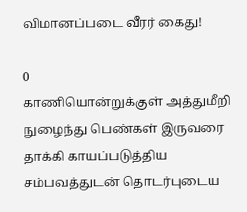விமானப்படை வீரர் கைது!

0
காணியொன்றுக்குள் அத்துமீறி நுழைந்து பெண்கள் இருவரை தாக்கி காயப்படுத்திய சம்பவத்துடன் தொடர்புடைய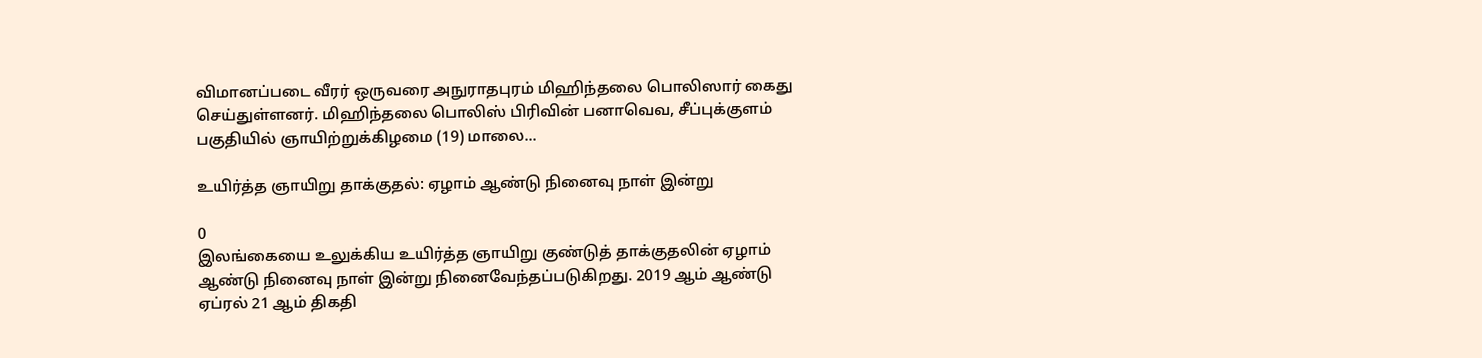விமானப்படை வீரர் ஒருவரை அநுராதபுரம் மிஹிந்தலை பொலிஸார் கைது செய்துள்ளனர். மிஹிந்தலை பொலிஸ் பிரிவின் பனாவெவ, சீப்புக்குளம் பகுதியில் ஞாயிற்றுக்கிழமை (19) மாலை...

உயிர்த்த ஞாயிறு தாக்குதல்: ஏழாம் ஆண்டு நினைவு நாள் இன்று

0
இலங்கையை உலுக்கிய உயிர்த்த ஞாயிறு குண்டுத் தாக்குதலின் ஏழாம் ஆண்டு நினைவு நாள் இன்று நினைவேந்தப்படுகிறது. 2019 ஆம் ஆண்டு ஏப்ரல் 21 ஆம் திகதி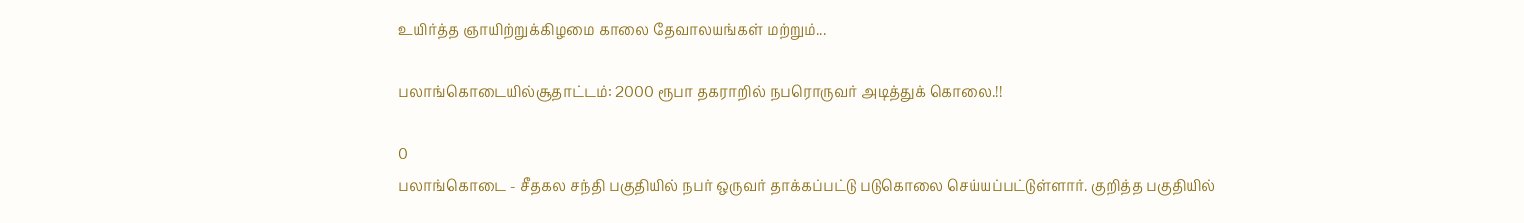உயிர்த்த ஞாயிற்றுக்கிழமை காலை தேவாலயங்கள் மற்றும்...

பலாங்கொடையில்சூதாட்டம்: 2000 ரூபா தகராறில் நபரொருவர் அடித்துக் கொலை.!!

0
பலாங்கொடை - சீதகல சந்தி பகுதியில் நபர் ஒருவர் தாக்கப்பட்டு படுகொலை செய்யப்பட்டுள்ளார். குறித்த பகுதியில்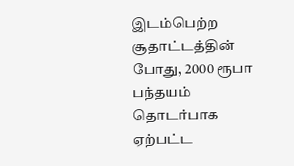இடம்பெற்ற சூதாட்டத்தின் போது, 2000 ரூபா பந்தயம் தொடர்பாக ஏற்பட்ட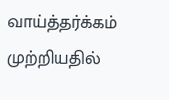வாய்த்தர்க்கம் முற்றியதில்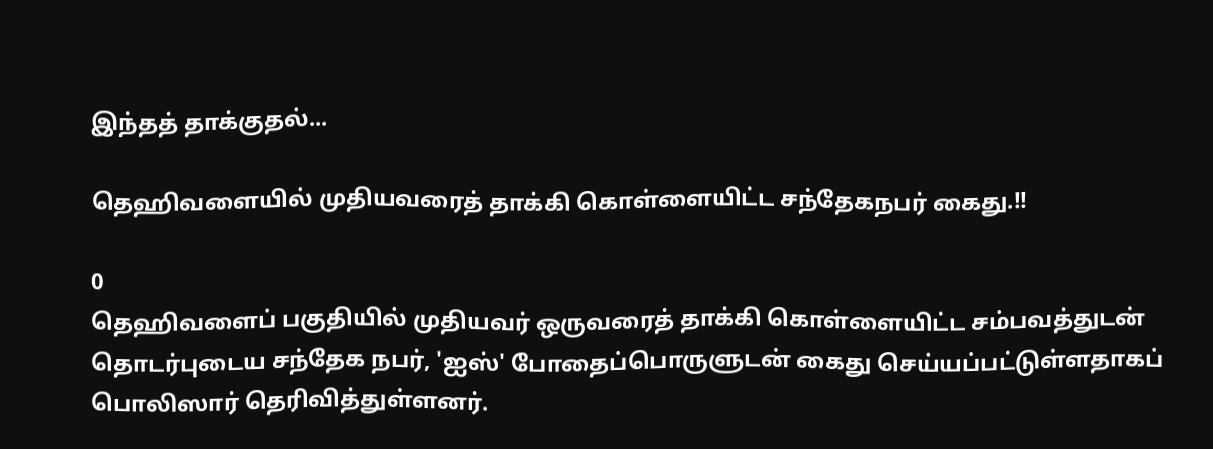இந்தத் தாக்குதல்...

தெஹிவளையில் முதியவரைத் தாக்கி கொள்ளையிட்ட சந்தேகநபர் கைது.!!

0
தெஹிவளைப் பகுதியில் முதியவர் ஒருவரைத் தாக்கி கொள்ளையிட்ட சம்பவத்துடன் தொடர்புடைய சந்தேக நபர், 'ஐஸ்' போதைப்பொருளுடன் கைது செய்யப்பட்டுள்ளதாகப் பொலிஸார் தெரிவித்துள்ளனர்.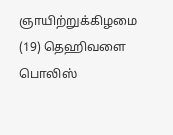ஞாயிற்றுக்கிழமை (19) தெஹிவளை பொலிஸ்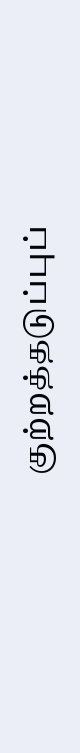குற்றத்தடுப்புப்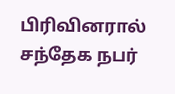பிரிவினரால் சந்தேக நபர்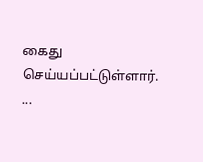கைது செய்யப்பட்டுள்ளார். ...